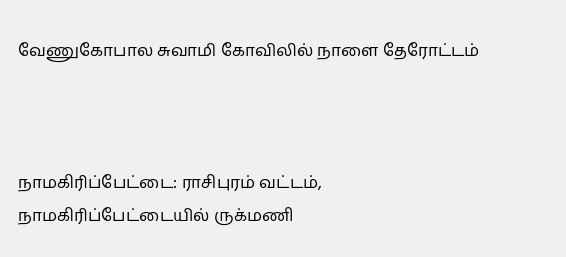வேணுகோபால சுவாமி கோவிலில் நாளை தேரோட்டம்



நாமகிரிப்பேட்டை: ராசிபுரம் வட்டம், நாமகிரிப்பேட்டையில் ருக்மணி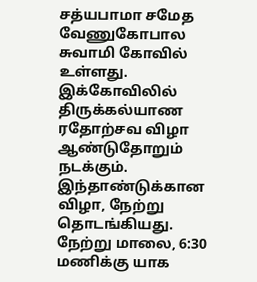சத்யபாமா சமேத வேணுகோபால சுவாமி கோவில் உள்ளது. இக்கோவிலில் திருக்கல்யாண ரதோற்சவ விழா ஆண்டுதோறும் நடக்கும். இந்தாண்டுக்கான விழா, நேற்று தொடங்கியது. நேற்று மாலை, 6:30 மணிக்கு யாக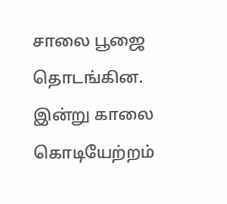சாலை பூஜை தொடங்கின. இன்று காலை கொடியேற்றம்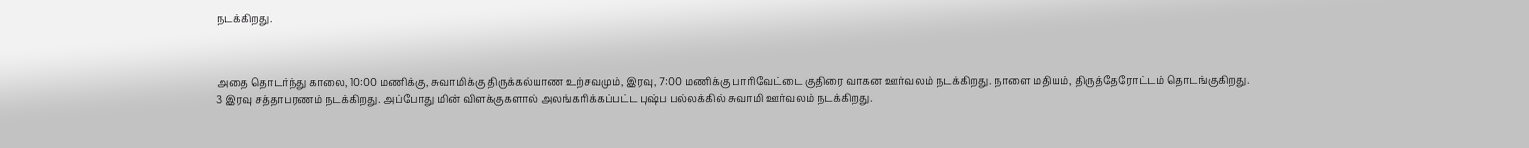நடக்கிறது.



அதை தொடர்ந்து காலை, 10:00 மணிக்கு, சுவாமிக்கு திருக்கல்யாண உற்சவமும், இரவு, 7:00 மணிக்கு பாரிவேட்டை குதிரை வாகன ஊர்வலம் நடக்கிறது. நாளை மதியம், திருத்தேரோட்டம் தொடங்குகிறது. 3 இரவு சத்தாபரணம் நடக்கிறது. அப்போது மின் விளக்குகளால் அலங்கரிக்கப்பட்ட புஷ்ப பல்லக்கில் சுவாமி ஊர்வலம் நடக்கிறது.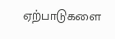ஏற்பாடுகளை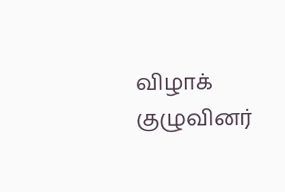விழாக்
குழுவினர்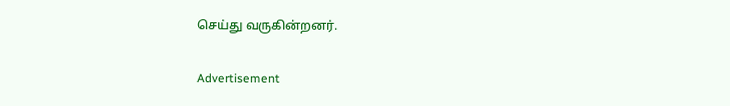செய்து வருகின்றனர்.

Advertisement